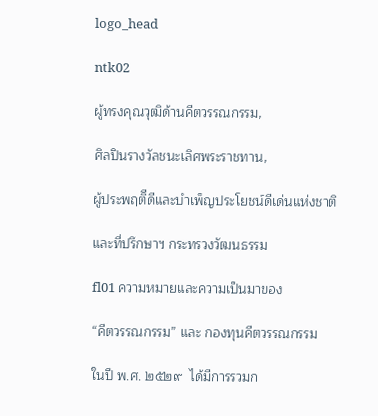logo_head

ntk02

ผู้ทรงคุณวุฒิด้านคีตวรรณกรรม,

ศิลปินรางวัลชนะเลิศพระราชทาน,

ผู้ประพฤติีดีและบำเพ็ญประโยชน์ดีเด่นแห่งชาติ

และที่ปรึกษาฯ กระทรวงวัฒนธรรม

fl01 ความหมายและความเป็นมาของ

“คีตวรรณกรรม” และ กองทุนคีตวรรณกรรม

ในปี พ.ศ. ๒๕๒๙  ได้มีการรวมก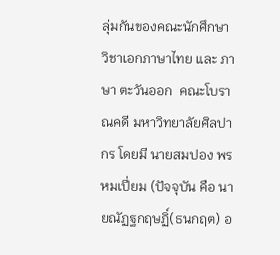ลุ่มกันของคณะนักศึกษาวิชาเอกภาษาไทย และ ภาษา ตะวันออก  คณะโบราณคดี มหาวิทยาลัยศิลปากร โดยมี นายสมปอง พรหมเปี่ยม (ปัจจุบัน คือ นายณัฏฐกฤษฏิ์(ธนกฤต) อ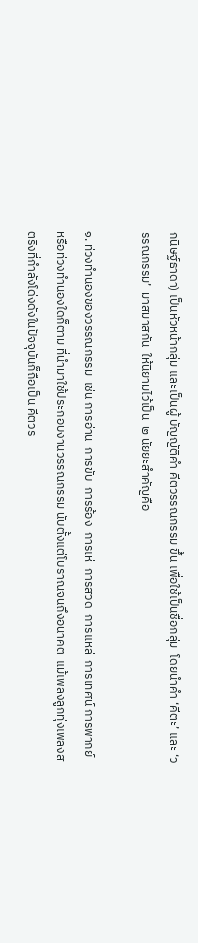กนิษฐ์ธาดา) เป็นหัวหน้ากลุ่ม และเป็นผู้ บัญญัติคำ คีตวรรณกรรม ขึ้น เพื่อใช้เป็นชื่อกลุ่ม  โดยนำคำ ‘คีตะ’ และ ‘วรรณกรรม’  มาสมาสกัน  ให้นิยามไว้เป็น  ๒ นัยยะสำคัญคือ

๑. ท่วงทำนองของวรรณกรรม  เช่น การอ่าน  การขับ  การร้อง  การเห่  การสวด  การแหล่  การเทศน์ การพากย์  หรือท่วงทำนองใดก็ตาม ที่นำมาใช้ประกอบงานวรรณกรรม นับตั้งแต่โบราณจนถึงอนาคต  แม้เพลงลูกทุ่งเพลงสตริงที่กำลังโด่งดังในปัจจุบันก็ถือเป็น คีตวร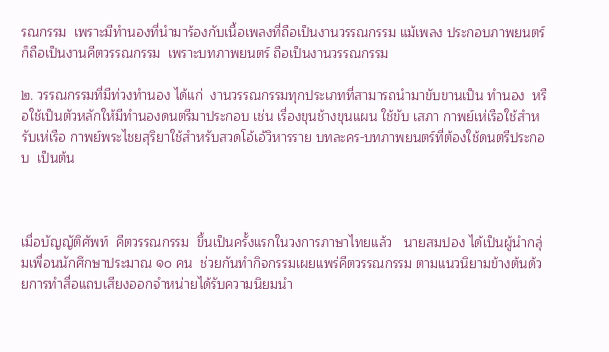รณกรรม  เพราะมีทำนองที่นำมาร้องกับเนื้อเพลงที่ถือเป็นงานวรรณกรรม แม้เพลง ประกอบภาพยนตร์ก็ถือเป็นงานคีตวรรณกรรม  เพราะบทภาพยนตร์ ถือเป็นงานวรรณกรรม

๒. วรรณกรรมที่มีท่วงทำนอง ได้แก่  งานวรรณกรรมทุกประเภทที่สามารถนำมาขับขานเป็น ทำนอง  หรือใช้เป็นตัวหลักให้มีทำนองดนตรีมาประกอบ เช่น เรื่องขุนช้างขุนแผน ใช้ขับ เสภา กาพย์เห่เรือใช้สำหรับเห่เรือ กาพย์พระไชยสุริยาใช้สำหรับสวดโอ้เอ้วิหารราย บทละคร-บทภาพยนตร์ที่ต้องใช้ดนตรีประกอบ  เป็นต้น



เมื่อบัญญัติศัพท์  คีตวรรณกรรม  ขึ้นเป็นครั้งแรกในวงการภาษาไทยแล้ว   นายสมปอง ได้เป็นผู้นำกลุ่มเพื่อนนักศึกษาประมาณ ๑๐ คน  ช่วยกันทำกิจกรรมเผยแพร่คีตวรรณกรรม ตามแนวนิยามข้างต้นด้วยการทำสื่อแถบเสียงออกจำหน่ายได้รับความนิยมนำ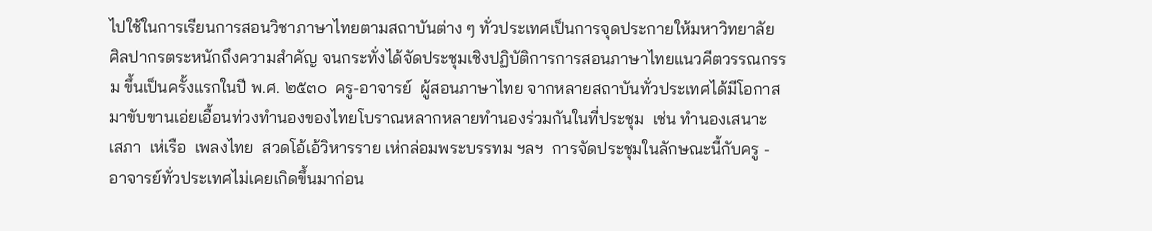ไปใช้ในการเรียนการสอนวิชาภาษาไทยตามสถาบันต่าง ๆ ทั่วประเทศเป็นการจุดประกายให้มหาวิทยาลัย ศิลปากรตระหนักถึงความสำคัญ จนกระทั่งได้จัดประชุมเชิงปฏิบัติการการสอนภาษาไทยแนวคีตวรรณกรรม ขึ้นเป็นครั้งแรกในปี พ.ศ. ๒๕๓๐  ครู-อาจารย์  ผู้สอนภาษาไทย จากหลายสถาบันทั่วประเทศได้มีโอกาสมาขับขานเอ่ยเอื้อนท่วงทำนองของไทยโบราณหลากหลายทำนองร่วมกันในที่ประชุม  เช่น ทำนองเสนาะ  เสภา  เห่เรือ  เพลงไทย  สวดโอ้เอ้วิหารราย เห่กล่อมพระบรรทม ฯลฯ  การจัดประชุมในลักษณะนี้กับครู - อาจารย์ทั่วประเทศไม่เคยเกิดขึ้นมาก่อน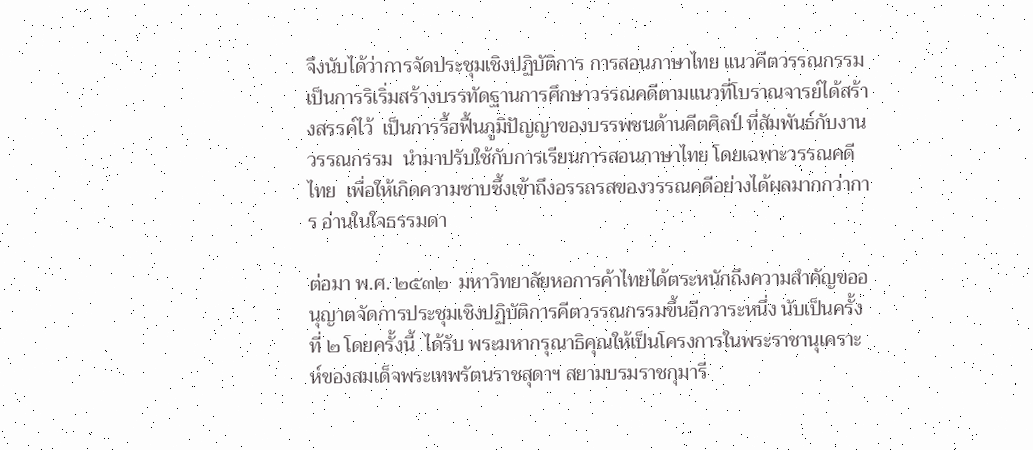จึงนับได้ว่าการจัดประชุมเชิงปฏิบัติการ การสอนภาษาไทย แนวคีตวรรณกรรม เป็นการริเริ่มสร้างบรรทัดฐานการศึกษาวรรณคดีตามแนวที่โบราณจารย์ได้สร้างสรรค์ไว้  เป็นการรื้อฟื้นภูมิปัญญาของบรรพชนด้านคีตศิลป์ ที่สัมพันธ์กับงาน วรรณกรรม  นำมาปรับใช้กับการเรียนการสอนภาษาไทย โดยเฉพาะวรรณคดีไทย  เพื่อให้เกิดความซาบซึ้งเข้าถึงอรรถรสของวรรณคดีอย่างได้ผลมากกว่าการ อ่านในใจธรรมดา

ต่อมา พ.ศ. ๒๕๓๒  มหาวิทยาลัยหอการค้าไทยได้ตระหนักถึงความสำคัญขออนุญาตจัดการประชุมเชิงปฏิบัติการคีตวรรณกรรมขึ้นอีกวาระหนึ่ง นับเป็นครั้งที่ ๒ โดยครั้งนี้  ได้รับ พระมหากรุณาธิคุณให้เป็นโครงการในพระราชานุเคราะห์ของสมเด็จพระเทพรัตนราชสุดาฯ สยามบรมราชกุมารี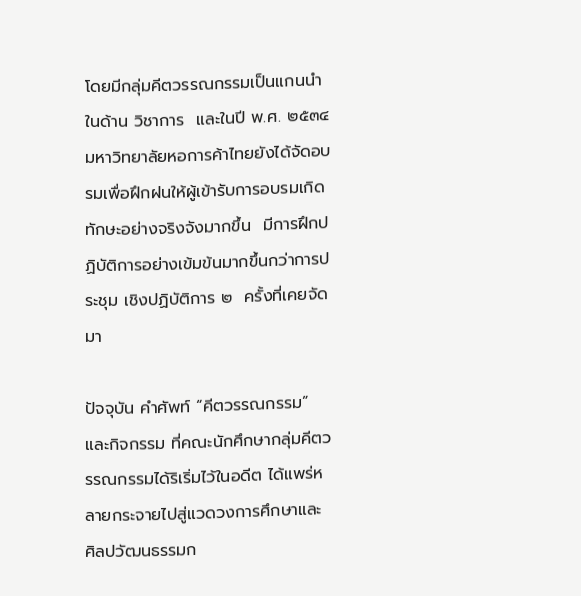โดยมีกลุ่มคีตวรรณกรรมเป็นแกนนำในด้าน วิชาการ  และในปี พ.ศ. ๒๕๓๔  มหาวิทยาลัยหอการค้าไทยยังได้จัดอบรมเพื่อฝึกฝนให้ผู้เข้ารับการอบรมเกิดทักษะอย่างจริงจังมากขึ้น  มีการฝึกปฏิบัติการอย่างเข้มข้นมากขึ้นกว่าการประชุม เชิงปฏิบัติการ ๒  ครั้งที่เคยจัดมา

ปัจจุบัน คำศัพท์ “คีตวรรณกรรม” และกิจกรรม ที่คณะนักศึกษากลุ่มคีตวรรณกรรมได้ริเริ่มไว้ในอดีต ได้แพร่หลายกระจายไปสู่แวดวงการศึกษาและ ศิลปวัฒนธรรมก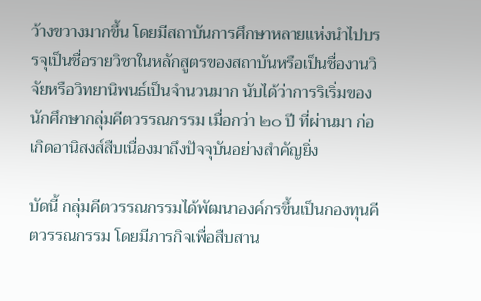ว้างขวางมากขึ้น โดยมีสถาบันการศึกษาหลายแห่งนำไปบรรจุเป็นชื่อรายวิชาในหลักสูตรของสถาบันหรือเป็นชื่องานวิจัยหรือวิทยานิพนธ์เป็นจำนวนมาก นับได้ว่าการริเริ่มของนักศึกษากลุ่มคีตวรรณกรรม เมื่อกว่า ๒๐ ปี ที่ผ่านมา ก่อเกิดอานิสงส์สืบเนื่องมาถึงปัจจุบันอย่างสำคัญยิ่ง

บัดนี้ กลุ่มคีตวรรณกรรมได้พัฒนาองค์กรขึ้นเป็นกองทุนคีตวรรณกรรม โดยมีภารกิจเพื่อสืบสาน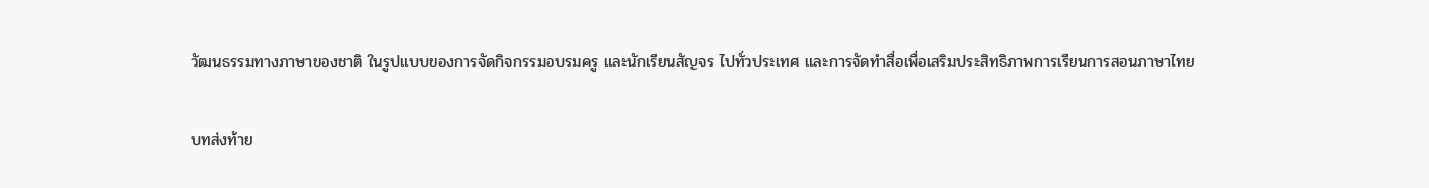วัฒนธรรมทางภาษาของชาติ ในรูปแบบของการจัดกิจกรรมอบรมครู และนักเรียนสัญจร ไปทั่วประเทศ และการจัดทำสื่อเพื่อเสริมประสิทธิภาพการเรียนการสอนภาษาไทย

บทส่งท้าย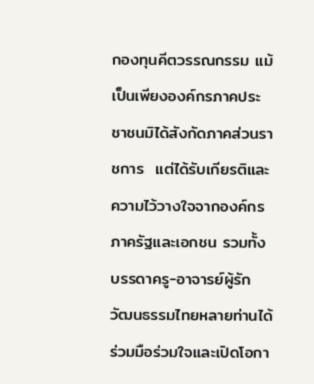กองทุนคีตวรรณกรรม แม้เป็นเพียงองค์กรภาคประชาชนมิได้สังกัดภาคส่วนราชการ  แต่ได้รับเกียรติและความไว้วางใจจากองค์กรภาครัฐและเอกชน รวมทั้งบรรดาครู-อาจารย์ผู้รัก วัฒนธรรมไทยหลายท่านได้ร่วมมือร่วมใจและเปิดโอกา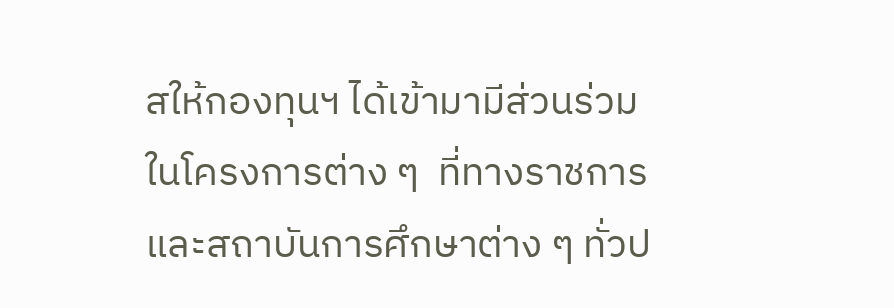สให้กองทุนฯ ได้เข้ามามีส่วนร่วมในโครงการต่าง ๆ  ที่ทางราชการและสถาบันการศึกษาต่าง ๆ ทั่วป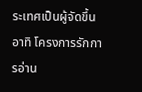ระเทศเป็นผู้จัดขึ้น อาทิ โครงการรักการอ่าน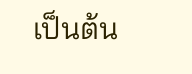เป็นต้น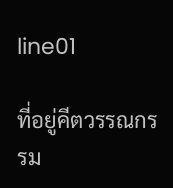line01

ที่อยู่คีตวรรณกรรม